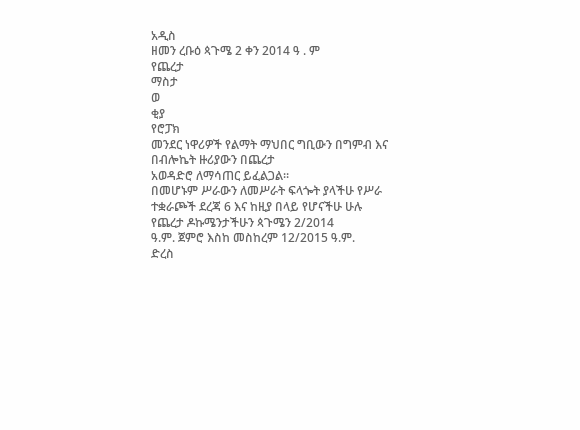አዲስ
ዘመን ረቡዕ ጳጉሜ 2 ቀን 2014 ዓ . ም
የጨረታ
ማስታ
ወ
ቂያ
የሮፓክ
መንደር ነዋሪዎች የልማት ማህበር ግቢውን በግምብ እና በብሎኬት ዙሪያውን በጨረታ
አወዳድሮ ለማሳጠር ይፈልጋል።
በመሆኑም ሥራውን ለመሥራት ፍላጐት ያላችሁ የሥራ
ተቋራጮች ደረጃ 6 እና ከዚያ በላይ የሆናችሁ ሁሉ የጨረታ ዶኩሜንታችሁን ጳጉሜን 2/2014
ዓ.ም. ጀምሮ እስከ መስከረም 12/2015 ዓ.ም.
ድረስ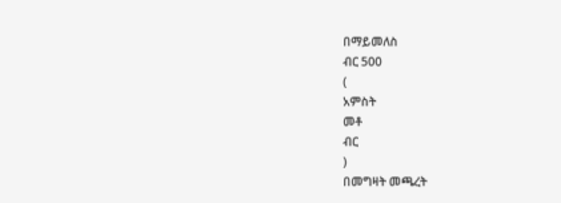በማይመለስ
ብር 500
(
አምስት
መቶ
ብር
)
በመግዛት መጫረት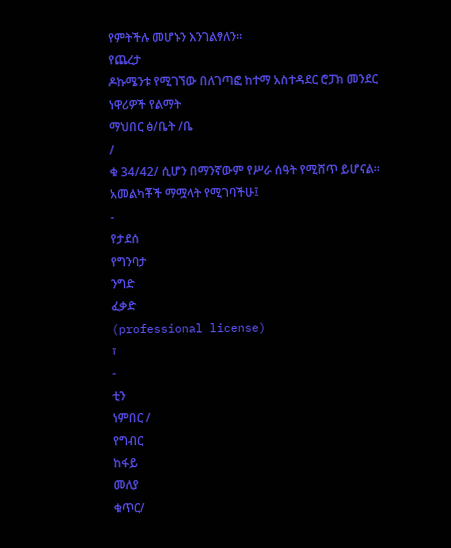የምትችሉ መሆኑን እንገልፃለን።
የጨረታ
ዶኩሜንቱ የሚገኘው በለገጣፎ ከተማ አስተዳደር ሮፓክ መንደር ነዋሪዎች የልማት
ማህበር ፅ/ቤት /ቤ
/
ቁ 34/42/ ሲሆን በማንኛውም የሥራ ሰዓት የሚሸጥ ይሆናል።
አመልካቾች ማሟላት የሚገባችሁ፤
-
የታደሰ
የግንባታ
ንግድ
ፈቃድ
(professional license)
፣
-
ቲን
ነምበር /
የግብር
ከፋይ
መለያ
ቁጥር/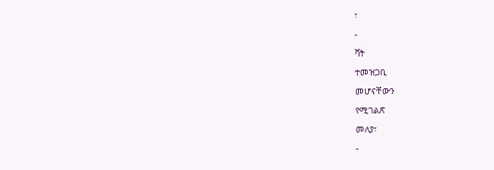፣
-
ቫት
ተመዝጋቢ
መሆናቸውን
የሚገልጽ
መለያ፣
-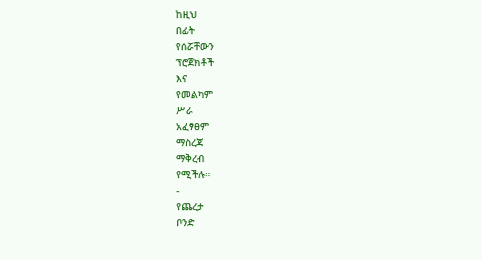ከዚህ
በፊት
የሰሯቸውን
ፕሮጀክቶች
እና
የመልካም
ሥራ
አፈፃፀም
ማስረጃ
ማቅረብ
የሚችሉ።
-
የጨረታ
ቦንድ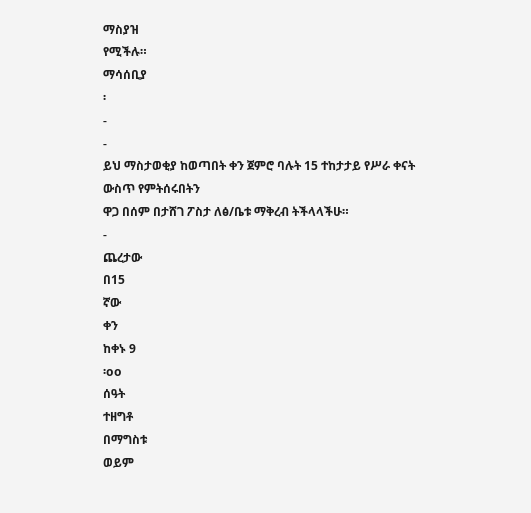ማስያዝ
የሚችሉ።
ማሳሰቢያ
፡
-
-
ይህ ማስታወቂያ ከወጣበት ቀን ጀምሮ ባሉት 15 ተከታታይ የሥራ ቀናት ውስጥ የምትሰሩበትን
ዋጋ በሰም በታሸገ ፖስታ ለፅ/ቤቱ ማቅረብ ትችላላችሁ።
-
ጨረታው
በ15
ኛው
ቀን
ከቀኑ 9
፡oo
ሰዓት
ተዘግቶ
በማግስቱ
ወይም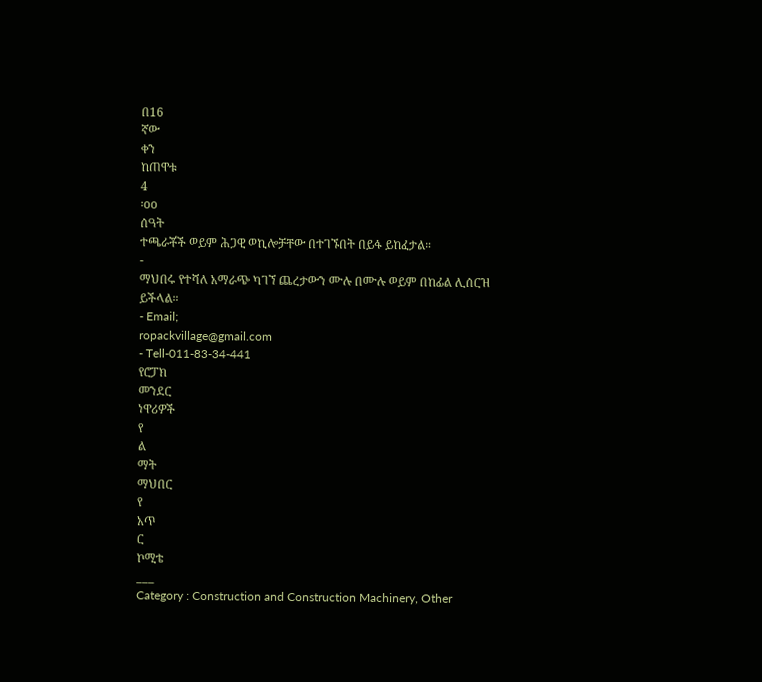በ16
ኛው
ቀን
ከጠዋቱ
4
፡oo
ሰዓት
ተጫራቾች ወይም ሕጋዊ ወኪሎቻቸው በተገኙበት በይፋ ይከፈታል።
-
ማህበሩ የተሻለ አማራጭ ካገኘ ጨረታውን ሙሉ በሙሉ ወይም በከፊል ሊሰርዝ ይችላል።
- Email;
ropackvillage@gmail.com
- Tell-011-83-34-441
የሮፓክ
መንደር
ነዋሪዎች
የ
ል
ማት
ማህበር
የ
አጥ
ር
ኮሚቴ
___
Category : Construction and Construction Machinery, Other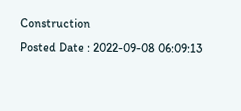Construction
Posted Date : 2022-09-08 06:09:13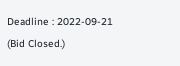Deadline : 2022-09-21
(Bid Closed.)